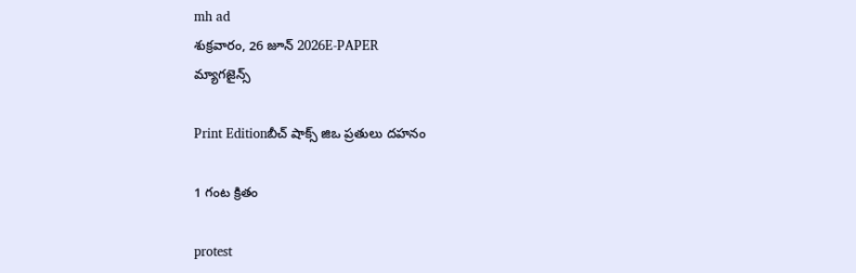mh ad
శుక్రవారం, 26 జూన్ 2026E-PAPER
మ్యాగజైన్స్

Print Editionబీచ్ షాక్స్ జిఒ ప్రతులు దహనం

1 గంట క్రితం

protest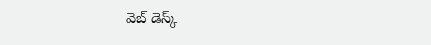వెబ్ డెస్క్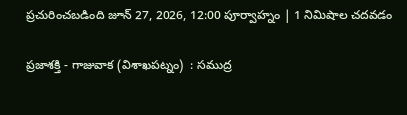ప్రచురించబడింది జూన్ 27, 2026, 12:00 పూర్వాహ్నం | 1 నిమిషాల చదవడం

ప్రజాశక్తి - గాజువాక (విశాఖపట్నం)  : సముద్ర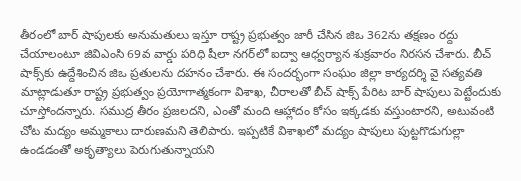తీరంలో బార్‌ ‌షాపులకు అనుమతులు ఇస్తూ రాష్ట్ర ప్రభుత్వం జారీ చేసిన జిఒ 362ను తక్షణం రద్దు చేయాలంటూ జివిఎంసి 69వ వార్డు పరిధి షీలా నగర్‌‌లో ఐద్వా ఆధ్వర్యాన శుక్రవారం నిరసన చేశారు. బీచ్‌ షాక్స్‌‌కు ఉద్దేశించిన జిఒ ప్రతులను దహనం చేశారు. ఈ సందర్భంగా సంఘం జిల్లా కార్యదర్శి వై సత్యవతి మాట్లాడుతూ రాష్ట్ర ప్రభుత్వం ప్రయోగాత్మకంగా విశాఖ, చీరాలతో బీచ్‌ ‌షాక్స్‌ ‌పేరిట బార్ షాపులు పెట్టేందుకు చూస్తోందన్నారు. సముద్ర తీరం ప్రజలదని, ఎంతో మంది ఆహ్లాదం కోసం ఇక్కడకు వస్తుంటారని, అటువంటి చోట మద్యం అమ్మకాలు దారుణమని తెలిపారు. ఇప్పటికే విశాఖలో మద్యం షాపులు పుట్టగొడుగుల్లా ఉండడంతో అకృత్యాలు పెరుగుతున్నాయని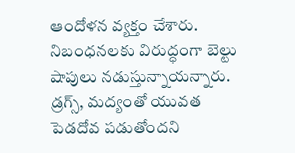ఆందోళన వ్యక్తం చేశారు. నిబంధనలకు విరుద్ధంగా బెల్టు షాపులు నడుస్తున్నాయన్నారు. డ్రగ్స్, మద్యంతో యువత పెడదోవ పడుతోందని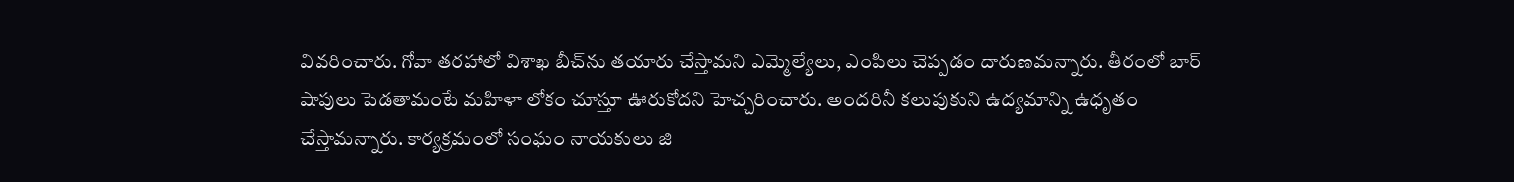వివరించారు. గోవా తరహాలో విశాఖ బీచ్‌‌ను తయారు చేస్తామని ఎమ్మెల్యేలు, ఎంపిలు చెప్పడం దారుణమన్నారు. తీరంలో బార్‌‌ షాపులు పెడతామంటే మహిళా లోకం చూస్తూ ఊరుకోదని హెచ్చరించారు. అందరినీ కలుపుకుని ఉద్యమాన్ని ఉధృతం చేస్తామన్నారు. కార్యక్రమంలో సంఘం నాయకులు జి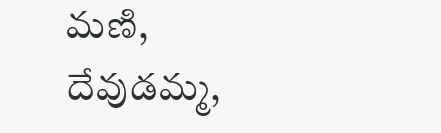మణి, దేవుడమ్మ,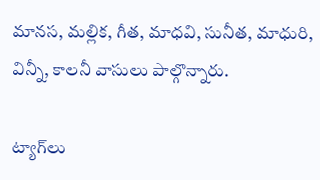మానస, మల్లిక, గీత, మాధవి, సునీత, మాధురి, విన్నీ, కాలనీ వాసులు పాల్గొన్నారు.

ట్యాగ్‌లు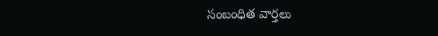సంబంధిత వార్తలు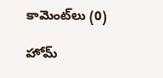కామెంట్‌లు (0)

హోమ్